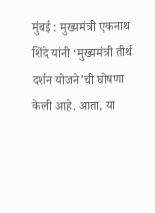मुंबई : मुख्यमंत्री एकनाथ शिंदे यांनी ‘मुख्यमंत्री तीर्थ दर्शन योजने’ची घोषणा केली आहे. आता, या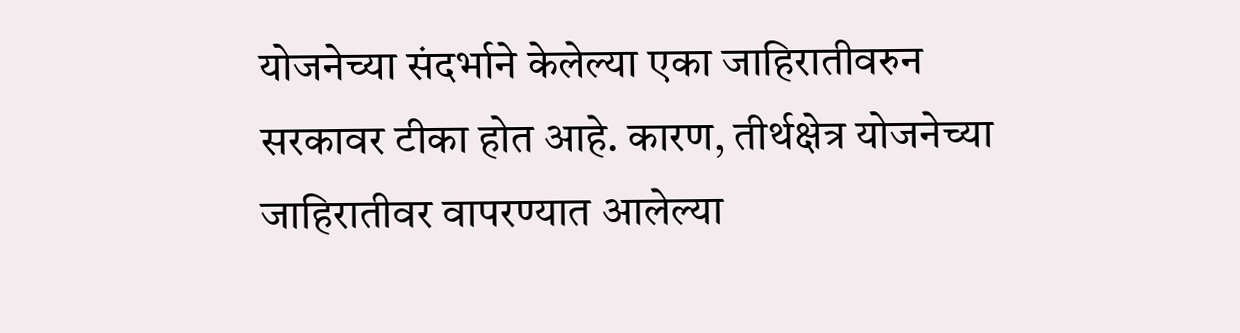योजनेच्या संदर्भाने केलेल्या एका जाहिरातीवरुन सरकावर टीका होत आहे. कारण, तीर्थक्षेत्र योजनेच्या जाहिरातीवर वापरण्यात आलेल्या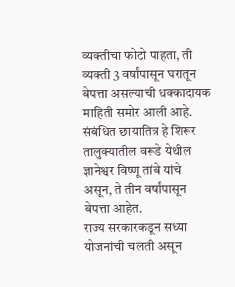व्यक्तीचा फोटो पाहता, ती व्यक्ती 3 वर्षांपासून घरातून बेपत्ता असल्याची धक्कादायक माहिती समोर आली आहे. संबंधित छायातित्र हे शिरूर तालुक्यातील वरूडे येथील ज्ञानेश्वर विष्णू तांबे यांचे असून, ते तीन वर्षांपासून बेपत्ता आहेत.
राज्य सरकारकडून सध्या योजनांची चलती असून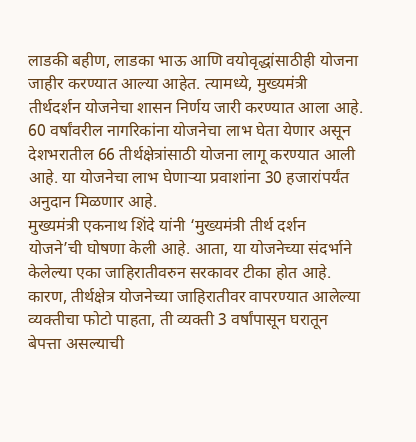लाडकी बहीण, लाडका भाऊ आणि वयोवृद्धांसाठीही योजना जाहीर करण्यात आल्या आहेत. त्यामध्ये, मुख्यमंत्री तीर्थदर्शन योजनेचा शासन निर्णय जारी करण्यात आला आहे. 60 वर्षांवरील नागरिकांना योजनेचा लाभ घेता येणार असून देशभरातील 66 तीर्थक्षेत्रांसाठी योजना लागू करण्यात आली आहे. या योजनेचा लाभ घेणाऱ्या प्रवाशांना 30 हजारांपर्यंत अनुदान मिळणार आहे.
मुख्यमंत्री एकनाथ शिंदे यांनी ‘मुख्यमंत्री तीर्थ दर्शन योजने’ची घोषणा केली आहे. आता, या योजनेच्या संदर्भाने केलेल्या एका जाहिरातीवरुन सरकावर टीका होत आहे. कारण, तीर्थक्षेत्र योजनेच्या जाहिरातीवर वापरण्यात आलेल्या व्यक्तीचा फोटो पाहता, ती व्यक्ती 3 वर्षांपासून घरातून बेपत्ता असल्याची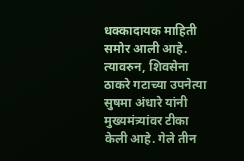धक्कादायक माहिती समोर आली आहे. त्यावरुन, शिवसेना ठाकरे गटाच्या उपनेत्या सुषमा अंधारे यांनी मुख्यमंत्र्यांवर टीका केली आहे. गेले तीन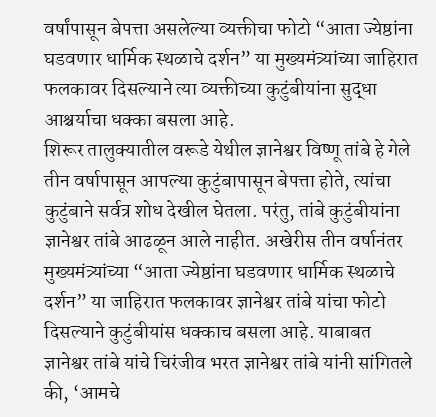वर्षांपासून बेपत्ता असलेल्या व्यक्तीचा फोटो “आता ज्येष्ठांना घडवणार धार्मिक स्थळाचे दर्शन” या मुख्यमंत्र्यांच्या जाहिरात फलकावर दिसल्याने त्या व्यक्तीच्या कुटुंबीयांना सुद्धा आश्चर्याचा धक्का बसला आहे.
शिरूर तालुक्यातील वरूडे येथील ज्ञानेश्वर विष्णू तांबे हे गेले तीन वर्षापासून आपल्या कुटुंबापासून बेपत्ता होते, त्यांचा कुटुंबाने सर्वत्र शोध देखील घेतला. परंतु, तांबे कुटुंबीयांना ज्ञानेश्वर तांबे आढळून आले नाहीत. अखेरीस तीन वर्षानंतर मुख्यमंत्र्यांच्या “आता ज्येष्ठांना घडवणार धार्मिक स्थळाचे दर्शन” या जाहिरात फलकावर ज्ञानेश्वर तांबे यांचा फोटो दिसल्याने कुटुंबीयांस धक्काच बसला आहे. याबाबत ज्ञानेश्वर तांबे यांचे चिरंजीव भरत ज्ञानेश्वर तांबे यांनी सांगितले की, ‘आमचे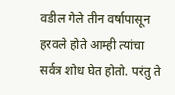वडील गेले तीन वर्षापासून हरवले होते आम्ही त्यांचा सर्वत्र शोध घेत होतो. परंतु ते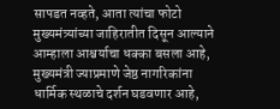सापडत नव्हते, आता त्यांचा फोटो मुख्यमंत्र्यांच्या जाहिरातीत दिसून आल्याने आम्हाला आश्चर्याचा धक्का बसला आहे, मुख्यमंत्री ज्याप्रमाणे जेष्ठ नागरिकांना धार्मिक स्थळाचे दर्शन घडवणार आहे,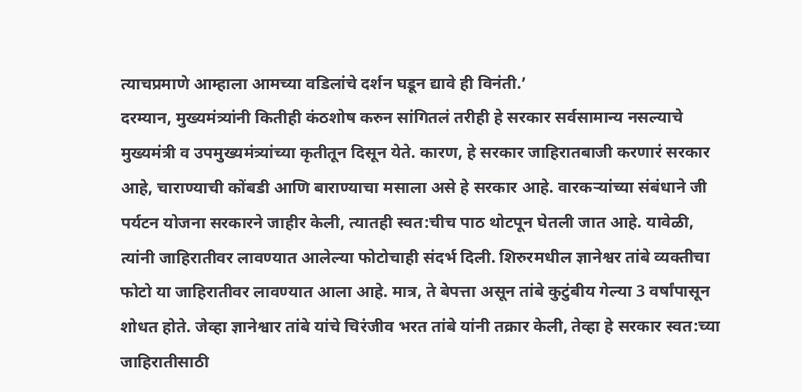त्याचप्रमाणे आम्हाला आमच्या वडिलांचे दर्शन घडून द्यावे ही विनंती.’
दरम्यान, मुख्यमंत्र्यांनी कितीही कंठशोष करुन सांगितलं तरीही हे सरकार सर्वसामान्य नसल्याचे मुख्यमंत्री व उपमुख्यमंत्र्यांच्या कृतीतून दिसून येते. कारण, हे सरकार जाहिरातबाजी करणारं सरकार आहे, चाराण्याची कोंबडी आणि बाराण्याचा मसाला असे हे सरकार आहे. वारकऱ्यांच्या संबंधाने जी पर्यटन योजना सरकारने जाहीर केली, त्यातही स्वत:चीच पाठ थोटपून घेतली जात आहे. यावेळी, त्यांनी जाहिरातीवर लावण्यात आलेल्या फोटोचाही संदर्भ दिली. शिरुरमधील ज्ञानेश्वर तांबे व्यक्तीचा फोटो या जाहिरातीवर लावण्यात आला आहे. मात्र, ते बेपत्ता असून तांबे कुटुंबीय गेल्या 3 वर्षांपासून शोधत होते. जेव्हा ज्ञानेश्वार तांबे यांचे चिरंजीव भरत तांबे यांनी तक्रार केली, तेव्हा हे सरकार स्वत:च्या जाहिरातीसाठी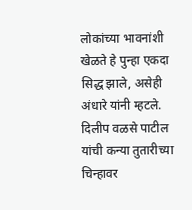लोकांच्या भावनांशी खेळते हे पुन्हा एकदा सिद्ध झाले, असेही अंधारे यांनी म्हटले.
दिलीप वळसे पाटील यांची कन्या तुतारीच्या चिन्हावर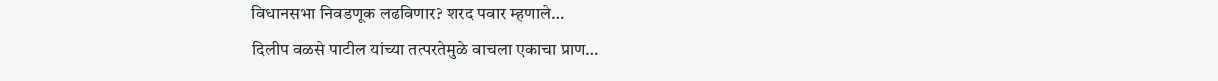विधानसभा निवडणूक लढविणार? शरद पवार म्हणाले…
दिलीप वळसे पाटील यांच्या तत्परतेमुळे वाचला एकाचा प्राण…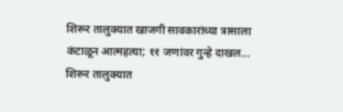शिरूर तालुक्यात खाजगी सावकारांच्या त्रासाला कंटाळून आत्महत्या; ११ जणांवर गुन्हे दाखल…
शिरूर तालुक्यात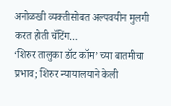अनोळखी व्यक्तीसोबत अल्पवयीन मुलगी करत होती चॅटिंग…
‘शिरुर तालुका डॉट कॉम’ च्या बातमीचा प्रभाव; शिरुर न्यायालयाने केली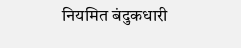नियमित बंदुकधारी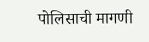पोलिसाची मागणी